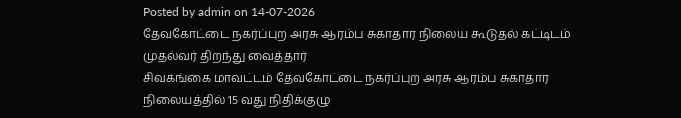Posted by admin on 14-07-2026
தேவகோட்டை நகர்ப்புற அரசு ஆரம்ப சுகாதார நிலைய கூடுதல் கட்டிடம் முதல்வர் திறந்து வைத்தார்
சிவகங்கை மாவட்டம் தேவகோட்டை நகர்ப்புற அரசு ஆரம்ப சுகாதார நிலையத்தில் 15 வது நிதிக்குழு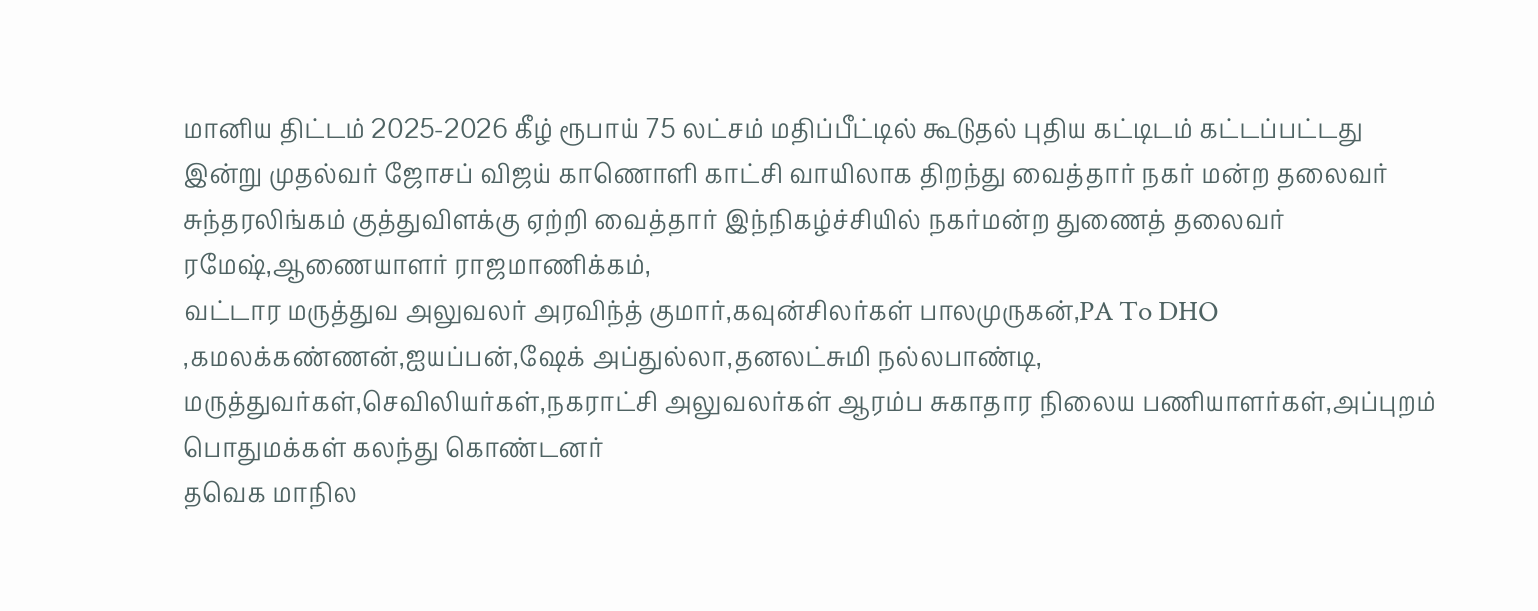மானிய திட்டம் 2025-2026 கீழ் ரூபாய் 75 லட்சம் மதிப்பீட்டில் கூடுதல் புதிய கட்டிடம் கட்டப்பட்டது இன்று முதல்வர் ஜோசப் விஜய் காணொளி காட்சி வாயிலாக திறந்து வைத்தார் நகர் மன்ற தலைவர் சுந்தரலிங்கம் குத்துவிளக்கு ஏற்றி வைத்தார் இந்நிகழ்ச்சியில் நகர்மன்ற துணைத் தலைவர் ரமேஷ்,ஆணையாளர் ராஜமாணிக்கம்,
வட்டார மருத்துவ அலுவலர் அரவிந்த் குமார்,கவுன்சிலர்கள் பாலமுருகன்,PA To DHO ,கமலக்கண்ணன்,ஐயப்பன்,ஷேக் அப்துல்லா,தனலட்சுமி நல்லபாண்டி, மருத்துவர்கள்,செவிலியர்கள்,நகராட்சி அலுவலர்கள் ஆரம்ப சுகாதார நிலைய பணியாளர்கள்,அப்புறம் பொதுமக்கள் கலந்து கொண்டனர்
தவெக மாநில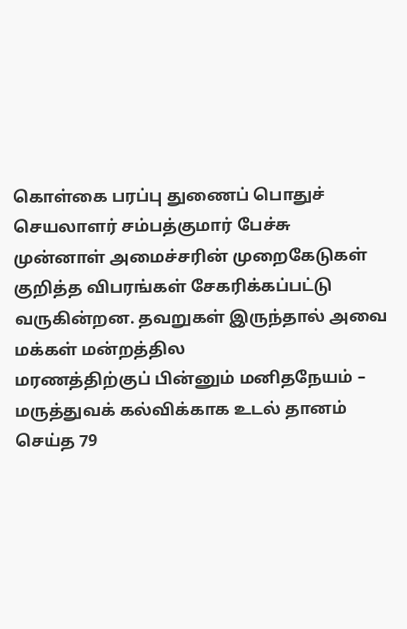கொள்கை பரப்பு துணைப் பொதுச் செயலாளர் சம்பத்குமார் பேச்சு
முன்னாள் அமைச்சரின் முறைகேடுகள் குறித்த விபரங்கள் சேகரிக்கப்பட்டு வருகின்றன. தவறுகள் இருந்தால் அவை மக்கள் மன்றத்தில
மரணத்திற்குப் பின்னும் மனிதநேயம் – மருத்துவக் கல்விக்காக உடல் தானம் செய்த 79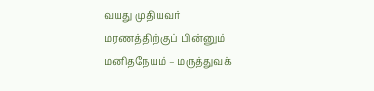வயது முதியவர்
மரணத்திற்குப் பின்னும் மனிதநேயம் – மருத்துவக்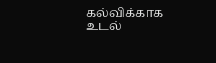கல்விக்காக உடல்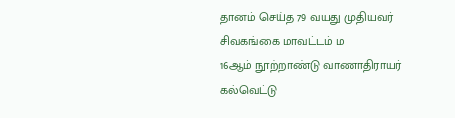தானம் செய்த 79 வயது முதியவர்
சிவகங்கை மாவட்டம் ம
16ஆம் நூற்றாண்டு வாணாதிராயர் கல்வெட்டு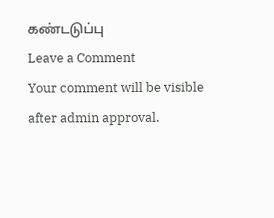கண்டடுப்பு
Leave a Comment
Your comment will be visible after admin approval.